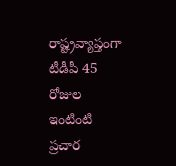రాష్ట్రవ్యాప్తంగా టీడీపీ 45 రోజుల ఇంటింటి ప్రచార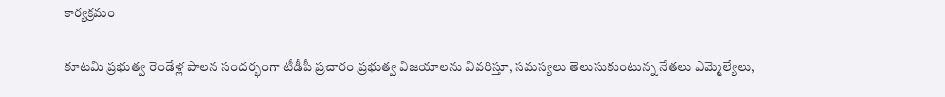కార్యక్రమం

కూటమి ప్రభుత్వ రెండేళ్ల పాలన సందర్భంగా టీడీపీ ప్రచారం ప్రభుత్వ విజయాలను వివరిస్తూ, సమస్యలు తెలుసుకుంటున్న నేతలు ఎమ్మెల్యేలు,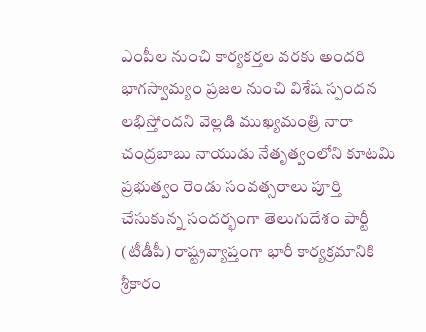ఎంపీల నుంచి కార్యకర్తల వరకు అందరి భాగస్వామ్యం ప్రజల నుంచి విశేష స్పందన లభిస్తోందని వెల్లడి ముఖ్యమంత్రి నారా చంద్రబాబు నాయుడు నేతృత్వంలోని కూటమి ప్రభుత్వం రెండు సంవత్సరాలు పూర్తి చేసుకున్న సందర్భంగా తెలుగుదేశం పార్టీ (టీడీపీ) రాష్ట్రవ్యాప్తంగా భారీ కార్యక్రమానికి శ్రీకారం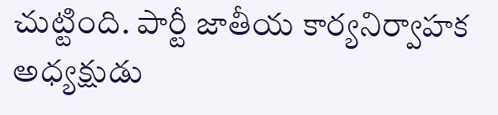చుట్టింది. పార్టీ జాతీయ కార్యనిర్వాహక అధ్యక్షుడు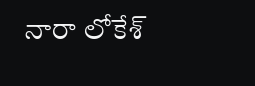నారా లోకేశ్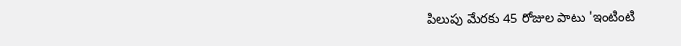పిలుపు మేరకు 45 రోజుల పాటు 'ఇంటింటి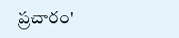ప్రచారం'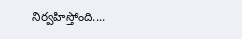నిర్వహిస్తోంది....